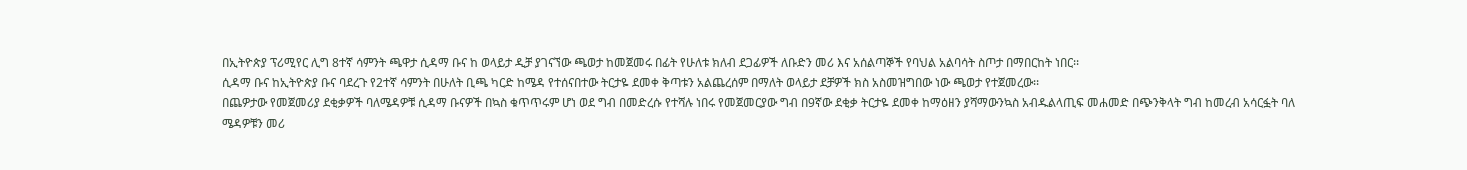በኢትዮጵያ ፕሪሚየር ሊግ 8ተኛ ሳምንት ጫዋታ ሲዳማ ቡና ከ ወላይታ ዲቻ ያገናኘው ጫወታ ከመጀመሩ በፊት የሁለቱ ክለብ ደጋፊዎች ለቡድን መሪ እና አሰልጣኞች የባህል አልባሳት ስጦታ በማበርከት ነበር፡፡
ሲዳማ ቡና ከኢትዮጵያ ቡና ባደረጉ የ2ተኛ ሳምንት በሁለት ቢጫ ካርድ ከሜዳ የተሰናበተው ትርታዬ ደመቀ ቅጣቱን አልጨረሰም በማለት ወላይታ ደቻዎች ክስ አስመዝግበው ነው ጫወታ የተጀመረው፡፡
በጨዎታው የመጀመሪያ ደቂቃዎች ባለሜዳዎቹ ሲዳማ ቡናዎች በኳስ ቁጥጥሩም ሆነ ወደ ግብ በመድረሱ የተሻሉ ነበሩ የመጀመርያው ግብ በ9ኛው ደቂቃ ትርታዬ ደመቀ ከማዕዘን ያሻማውንኳስ አብዱልላጢፍ መሐመድ በጭንቅላት ግብ ከመረብ አሳርፏት ባለ ሜዳዎቹን መሪ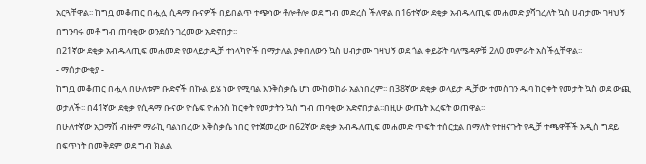አርጓቸዋል፡፡ ከግቧ መቆጠር በሗሏ ሲዳማ ቡናዎች በይበልጥ ተጭነው ቶሎቶሎ ወደ ግብ መድረስ ችለዋል በ16ተኛው ደቂቃ አብዱላጢፍ መሐመድ ያሻገረለት ኳስ ሀብታሙ ገዛህኝ በግንባሩ መቶ ግብ ጠባቂው ወንደሰን ገረመው አድኖበታ፡፡
በ21ኛው ደቂቃ አብዱላጢፍ መሐመድ የወላይታዲቻ ተነላካዮች በማታለል ያቀበለውን ኳስ ሀብታሙ ገዛህኝ ወደ ጎል ቀይሯት ባለሜዳዎቹ 2ለ0 መምራት አስችሏቸዋል፡፡
- ማሰታውቂያ -
ከግቧ መቆጠር በሗላ በሁለቱም ቡድኖች በኩል ይሄ ነው የሚባል እንቅስቃሴ ሆነ ሙከወከራ አልነበረም፡፡ በ38ኛው ደቂቃ ወላይታ ዲቻው ተመስገን ዱባ ከርቀት የመታት ኳስ ወደ ውጪ ወታለች፡፡ በ41ኛው ደቂቃ የሲዳማ ቡናው ዮሴፍ ዮሐንስ ከርቀት የመታትን ኳስ ግብ ጠባቂው አድኖበታል፡፡በዚሁ ውጤት እረፍት ወጠዋል፡፡
በሁለተኛው አጋማሽ ብዙም ማራኪ ባልነበረው እቅስቃሴ ነበር የተጀመረው በ62ኛው ደቂቃ አብዱለጢፍ መሐመድ ጥፍት ተሰርቷል በማለት የተዘናጉት የዲቻ ተጫዋቾች አዲስ ግደይ በፍጥነት በመቅደም ወደ ግብ ክልል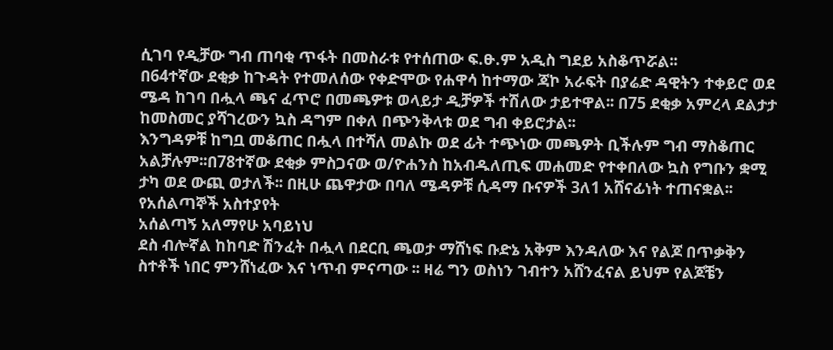ሲገባ የዲቻው ግብ ጠባቂ ጥፋት በመስራቱ የተሰጠው ፍ.ፁ.ም አዲስ ግደይ አስቆጥሯል፡፡
በ64ተኛው ደቂቃ ከጉዳት የተመለሰው የቀድሞው የሐዋሳ ከተማው ጃኮ አራፍት በያሬድ ዳዊትን ተቀይሮ ወደ ሜዳ ከገባ በሗላ ጫና ፈጥሮ በመጫዎቱ ወላይታ ዲቻዎች ተሽለው ታይተዋል፡፡ በ75 ደቂቃ አምረላ ደልታታ ከመስመር ያሻገረውን ኳስ ዳግም በቀለ በጭንቅላቱ ወደ ግብ ቀይሮታል፡፡
እንግዳዎቹ ከግቧ መቆጠር በሗላ በተሻለ መልኩ ወደ ፊት ተጭነው መጫዎት ቢችሉም ግብ ማስቆጠር አልቻሉም፡፡በ78ተኛው ደቂቃ ምስጋናው ወ/ዮሐንስ ከአብዱለጢፍ መሐመድ የተቀበለው ኳስ የግቡን ቋሚ ታካ ወደ ውጪ ወታለች፡፡ በዚሁ ጨዋታው በባለ ሜዳዎቹ ሲዳማ ቡናዎች 3ለ1 አሸናፊነት ተጠናቋል፡፡
የአሰልጣኞች አስተያየት
አሰልጣኝ አለማየሁ አባይነህ
ደስ ብሎኛል ከከባድ ሽንፈት በሗላ በደርቢ ጫወታ ማሸነፍ ቡድኔ አቅም እንዳለው እና የልጆ በጥቃቅን ስተቶች ነበር ምንሸነፈው እና ነጥብ ምናጣው ፡፡ ዛሬ ግን ወስነን ገብተን አሸንፈናል ይህም የልጆቼን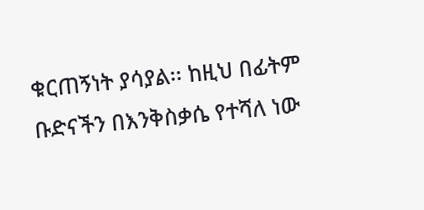ቁርጠኝነት ያሳያል፡፡ ከዚህ በፊትም ቡድናችን በእንቅስቃሴ የተሻለ ነው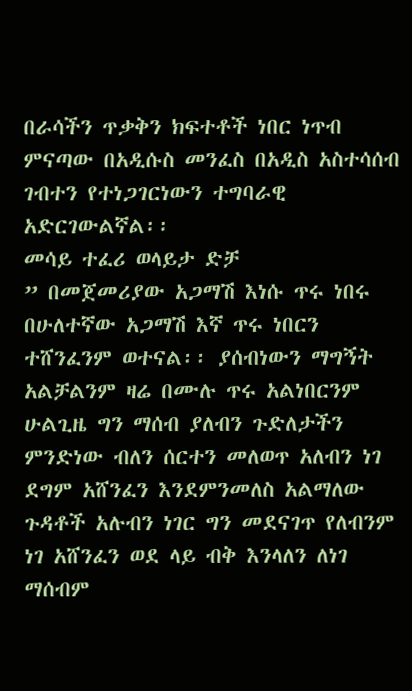በራሳችን ጥቃቅን ክፍተቶች ነበር ነጥብ ምናጣው በአዲሱስ መንፈስ በአዲስ አስተሳሰብ ገብተን የተነጋገርነውን ተግባራዊ አድርገውልኛል፡፡
መሳይ ተፈሪ ወላይታ ድቻ
” በመጀመሪያው አጋማሽ እነሱ ጥሩ ነበሩ በሁለተኛው አጋማሽ እኛ ጥሩ ነበርን ተሸንፈንም ወተናል፡፡ ያሰብነውን ማግኝት አልቻልንም ዛሬ በሙሉ ጥሩ አልነበርንም ሁልጊዜ ግን ማሰብ ያለብን ጉድለታችን ምንድነው ብለን ሰርተን መለወጥ አለብን ነገ ደግም አሸንፈን እንደምንመለስ አልማለው ጉዳቶች አሉብን ነገር ግን መደናገጥ የለብንም ነገ አሸንፈን ወደ ላይ ብቅ እንላለን ለነገ ማሰብም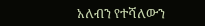አለብን የተሻለውን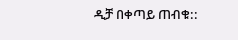ዲቻ በቀጣይ ጠብቁ::